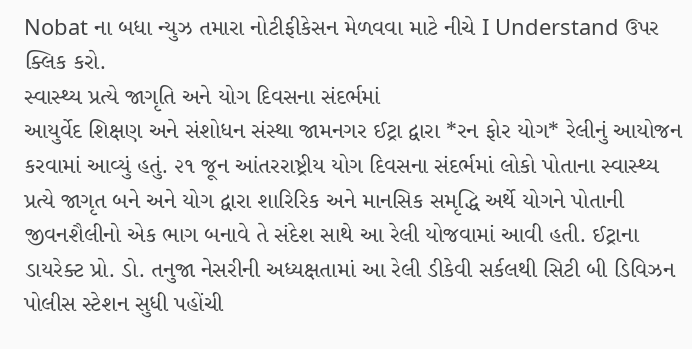Nobat ના બધા ન્યુઝ તમારા નોટીફીકેસન મેળવવા માટે નીચે I Understand ઉપર ક્લિક કરો.
સ્વાસ્થ્ય પ્રત્યે જાગૃતિ અને યોગ દિવસના સંદર્ભમાં
આયુર્વેદ શિક્ષણ અને સંશોધન સંસ્થા જામનગર ઈટ્રા દ્વારા *રન ફોર યોગ* રેલીનું આયોજન કરવામાં આવ્યું હતું. ૨૧ જૂન આંતરરાષ્ટ્રીય યોગ દિવસના સંદર્ભમાં લોકો પોતાના સ્વાસ્થ્ય પ્રત્યે જાગૃત બને અને યોગ દ્વારા શારિરિક અને માનસિક સમૃદ્ધિ અર્થે યોગને પોતાની જીવનશૈલીનો એક ભાગ બનાવે તે સંદેશ સાથે આ રેલી યોજવામાં આવી હતી. ઈટ્રાના ડાયરેક્ટ પ્રો. ડો. તનુજા નેસરીની અધ્યક્ષતામાં આ રેલી ડીકેવી સર્કલથી સિટી બી ડિવિઝન પોલીસ સ્ટેશન સુધી પહોંચી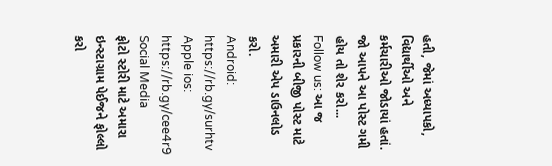હતી, જેમાં અધ્યાપકો, વિદ્યાર્થીઓ અને કર્મચારીઓ જોડાયાં હતાં.
જો આપને આ પોસ્ટ ગમી હોય તો શેર કરો...
Follow us: આ જ પ્રકારની બીજી પોસ્ટ માટે અમારી એપ ડાઉનલોડ કરો.
Android: https://rb.gy/surhtv
Apple ios: https://rb.gy/cee4r9
Social Media
ફોટો સ્ટોરી માટે અમારા ઇન્સ્ટાગ્રામ પેઈજને ફોલ્લો કરો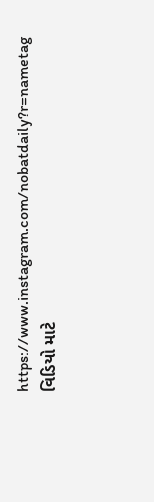https://www.instagram.com/nobatdaily?r=nametag
વિડિયો માટે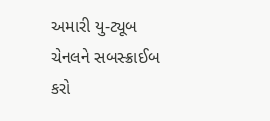અમારી યુ-ટ્યૂબ ચેનલને સબસ્ક્રાઈબ કરો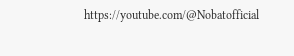https://youtube.com/@Nobatofficial